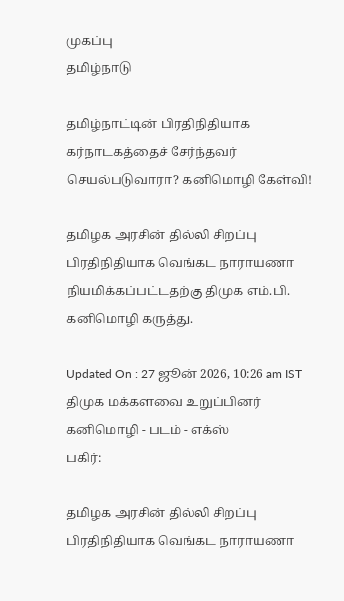முகப்பு
தமிழ்நாடு

தமிழ்நாட்டின் பிரதிநிதியாக கர்நாடகத்தைச் சேர்ந்தவர் செயல்படுவாரா? கனிமொழி கேள்வி!

தமிழக அரசின் தில்லி சிறப்பு பிரதிநிதியாக வெங்கட நாராயணா நியமிக்கப்பட்டதற்கு திமுக எம்.பி. கனிமொழி கருத்து.

Updated On : 27 ஜூன் 2026, 10:26 am IST
திமுக மக்களவை உறுப்பினர் கனிமொழி - படம் - எக்ஸ்
பகிர்:

தமிழக அரசின் தில்லி சிறப்பு பிரதிநிதியாக வெங்கட நாராயணா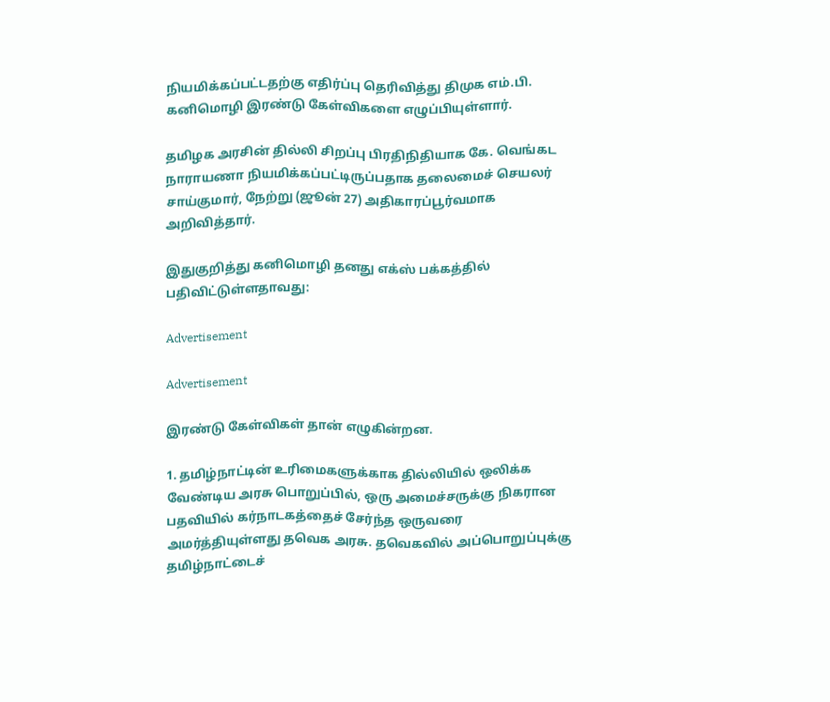நியமிக்கப்பட்டதற்கு எதிர்ப்பு தெரிவித்து திமுக எம்.பி. கனிமொழி இரண்டு கேள்விகளை எழுப்பியுள்ளார்.

தமிழக அரசின் தில்லி சிறப்பு பிரதிநிதியாக கே. வெங்கட நாராயணா நியமிக்கப்பட்டிருப்பதாக தலைமைச் செயலர் சாய்குமார், நேற்று (ஜூன் 27) அதிகாரப்பூர்வமாக அறிவித்தார்.

இதுகுறித்து கனிமொழி தனது எக்ஸ் பக்கத்தில் பதிவிட்டுள்ளதாவது:

Advertisement

Advertisement

இரண்டு கேள்விகள் தான் எழுகின்றன.

1. தமிழ்நாட்டின் உரிமைகளுக்காக தில்லியில் ஒலிக்க வேண்டிய அரசு பொறுப்பில், ஒரு அமைச்சருக்கு நிகரான பதவியில் கர்நாடகத்தைச் சேர்ந்த ஒருவரை அமர்த்தியுள்ளது தவெக அரசு. தவெகவில் அப்பொறுப்புக்கு தமிழ்நாட்டைச்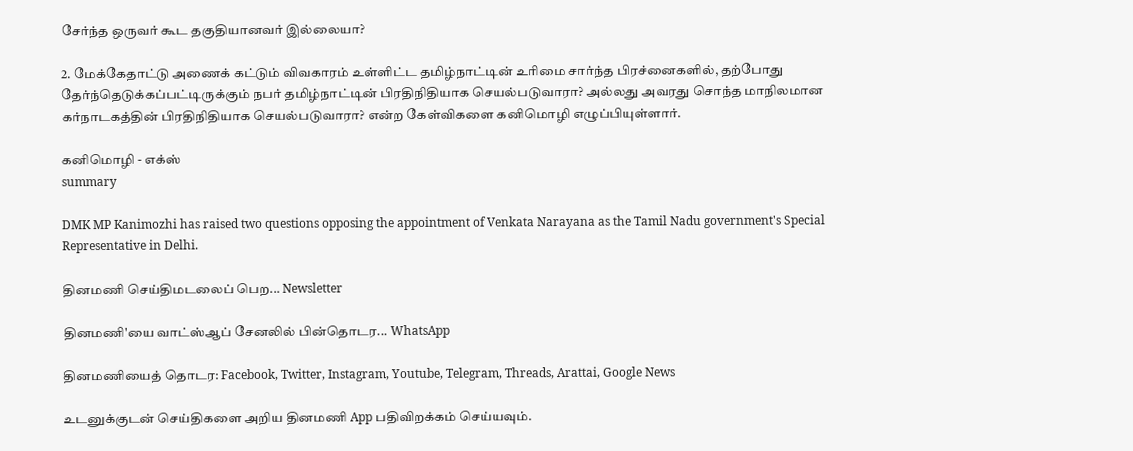சேர்ந்த ஒருவர் கூட தகுதியானவர் இல்லையா?

2. மேக்கேதாட்டு அணைக் கட்டும் விவகாரம் உள்ளிட்ட தமிழ்நாட்டின் உரிமை சார்ந்த பிரச்னைகளில், தற்போது தேர்ந்தெடுக்கப்பட்டிருக்கும் நபர் தமிழ்நாட்டின் பிரதிநிதியாக செயல்படுவாரா? அல்லது அவரது சொந்த மாநிலமான கர்நாடகத்தின் பிரதிநிதியாக செயல்படுவாரா? என்ற கேள்விகளை கனிமொழி எழுப்பியுள்ளார்.

கனிமொழி - எக்ஸ்
summary

DMK MP Kanimozhi has raised two questions opposing the appointment of Venkata Narayana as the Tamil Nadu government's Special Representative in Delhi.

தினமணி செய்திமடலைப் பெற... Newsletter

தினமணி'யை வாட்ஸ்ஆப் சேனலில் பின்தொடர... WhatsApp

தினமணியைத் தொடர: Facebook, Twitter, Instagram, Youtube, Telegram, Threads, Arattai, Google News

உடனுக்குடன் செய்திகளை அறிய தினமணி App பதிவிறக்கம் செய்யவும்.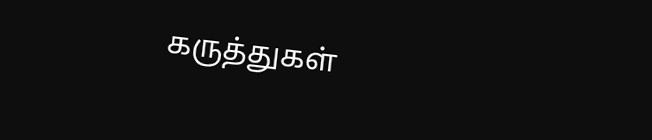கருத்துகள்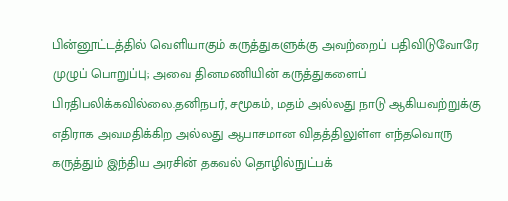பின்னூட்டத்தில் வெளியாகும் கருத்துகளுக்கு அவற்றைப் பதிவிடுவோரே முழுப் பொறுப்பு; அவை தினமணியின் கருத்துகளைப் பிரதிபலிக்கவில்லை.தனிநபர், சமூகம், மதம் அல்லது நாடு ஆகியவற்றுக்கு எதிராக அவமதிக்கிற அல்லது ஆபாசமான விதத்திலுள்ள எந்தவொரு கருத்தும் இந்திய அரசின் தகவல் தொழில்நுட்பக்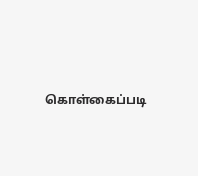கொள்கைப்படி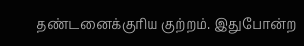தண்டனைக்குரிய குற்றம். இதுபோன்ற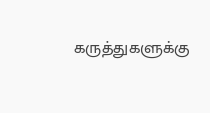கருத்துகளுக்கு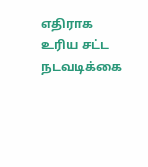எதிராக உரிய சட்ட நடவடிக்கை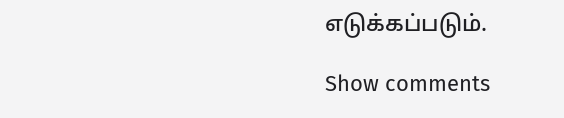எடுக்கப்படும்.

Show comments